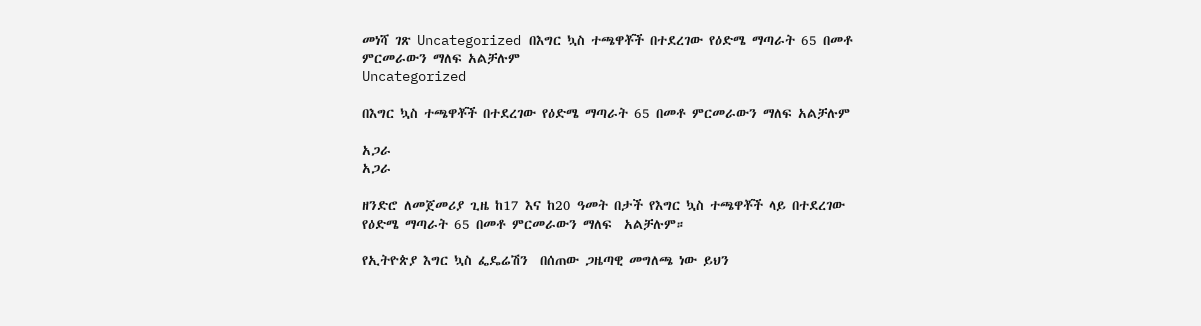መነሻ ገጽ Uncategorized በእግር ኳስ ተጫዋቾች በተደረገው የዕድሜ ማጣራት 65 በመቶ ምርመራውን ማለፍ አልቻሉም
Uncategorized

በእግር ኳስ ተጫዋቾች በተደረገው የዕድሜ ማጣራት 65 በመቶ ምርመራውን ማለፍ አልቻሉም

አጋራ
አጋራ

ዘንድሮ ለመጀመሪያ ጊዜ ከ17 እና ከ20 ዓመት በታች የእግር ኳስ ተጫዋቾች ላይ በተደረገው የዕድሜ ማጣራት 65 በመቶ ምርመራውን ማለፍ  አልቻሉም።

የኢትዮጵያ እግር ኳስ ፌዴሬሽን  በሰጠው ጋዜጣዊ መግለጫ ነው ይህን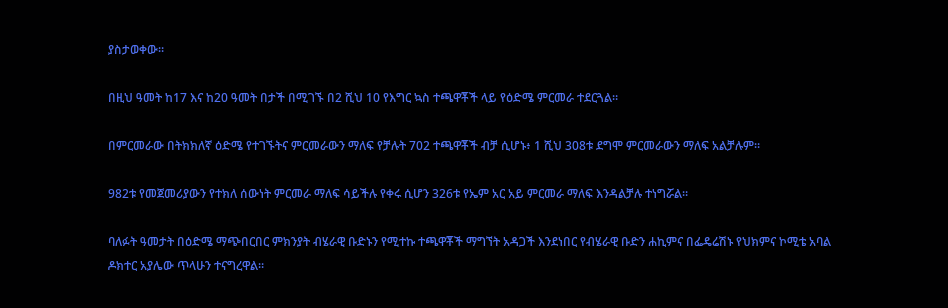ያስታወቀው።

በዚህ ዓመት ከ17 እና ከ20 ዓመት በታች በሚገኙ በ2 ሺህ 10 የእግር ኳስ ተጫዋቾች ላይ የዕድሜ ምርመራ ተደርጓል።

በምርመራው በትክክለኛ ዕድሜ የተገኙትና ምርመራውን ማለፍ የቻሉት 702 ተጫዋቾች ብቻ ሲሆኑ፥ 1 ሺህ 308ቱ ደግሞ ምርመራውን ማለፍ አልቻሉም።

982ቱ የመጀመሪያውን የተክለ ሰውነት ምርመራ ማለፍ ሳይችሉ የቀሩ ሲሆን 326ቱ የኤም አር አይ ምርመራ ማለፍ እንዳልቻሉ ተነግሯል።

ባለፉት ዓመታት በዕድሜ ማጭበርበር ምክንያት ብሄራዊ ቡድኑን የሚተኩ ተጫዋቾች ማግኘት አዳጋች እንደነበር የብሄራዊ ቡድን ሐኪምና በፌዴሬሽኑ የህክምና ኮሚቴ አባል ዶክተር አያሌው ጥላሁን ተናግረዋል።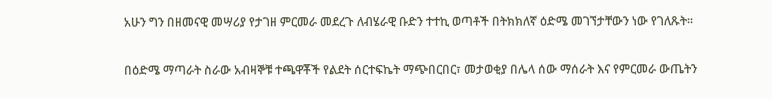አሁን ግን በዘመናዊ መሣሪያ የታገዘ ምርመራ መደረጉ ለብሄራዊ ቡድን ተተኪ ወጣቶች በትክክለኛ ዕድሜ መገኘታቸውን ነው የገለጹት።

በዕድሜ ማጣራት ስራው አብዛኞቹ ተጫዋቾች የልደት ሰርተፍኬት ማጭበርበር፣ መታወቂያ በሌላ ሰው ማሰራት እና የምርመራ ውጤትን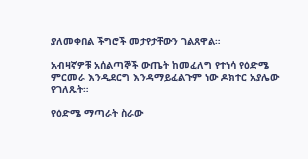ያለመቀበል ችግሮች መታየታቸውን ገልጸዋል።

አብዛኛዎቹ አሰልጣኞች ውጤት ከመፈለግ የተነሳ የዕድሜ ምርመራ እንዲደርግ እንዳማይፈልጉም ነው ዶክተር አያሌው የገለጹት።

የዕድሜ ማጣራት ስራው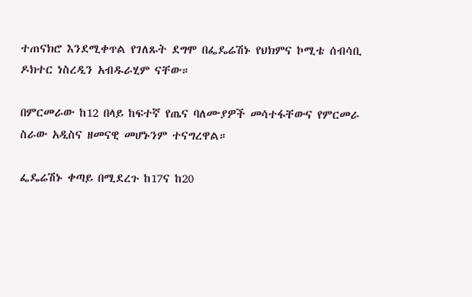ተጠናክሮ እንደሚቀጥል የገለጹት ደግሞ በፌዴሬሽኑ የህክምና ኮሚቴ ሰብሳቢ ዶክተር ነስረዲን አብዱራሂም ናቸው።

በምርመራው ከ12 በላይ ከፍተኛ የጤና ባለሙያዎች መሳተፋቸውና የምርመራ ስራው አዲስና ዘመናዊ መሆኑንም ተናግረዋል።

ፌዴሬሽኑ ቀጣይ በሚደረጉ ከ17ና ከ20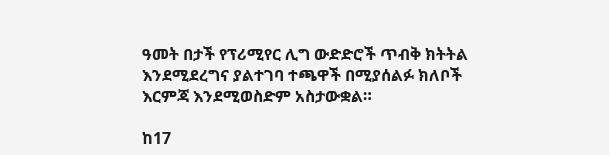ዓመት በታች የፕሪሚየር ሊግ ውድድሮች ጥብቅ ክትትል እንደሚደረግና ያልተገባ ተጫዋች በሚያሰልፉ ክለቦች እርምጃ እንደሚወስድም አስታውቋል።

ከ17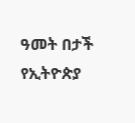ዓመት በታች የኢትዮጵያ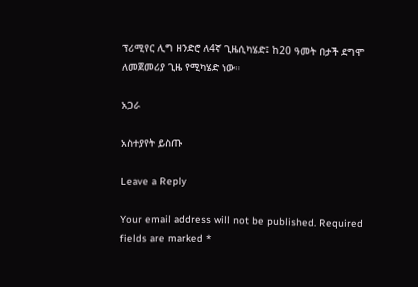ፕሪሚየር ሊግ ዘንድሮ ለ4ኛ ጊዜሲካሄድ፤ ከ20 ዓመት በታች ደግሞ ለመጀመሪያ ጊዜ የሚካሄድ ነው።

አጋራ

አስተያየት ይስጡ

Leave a Reply

Your email address will not be published. Required fields are marked *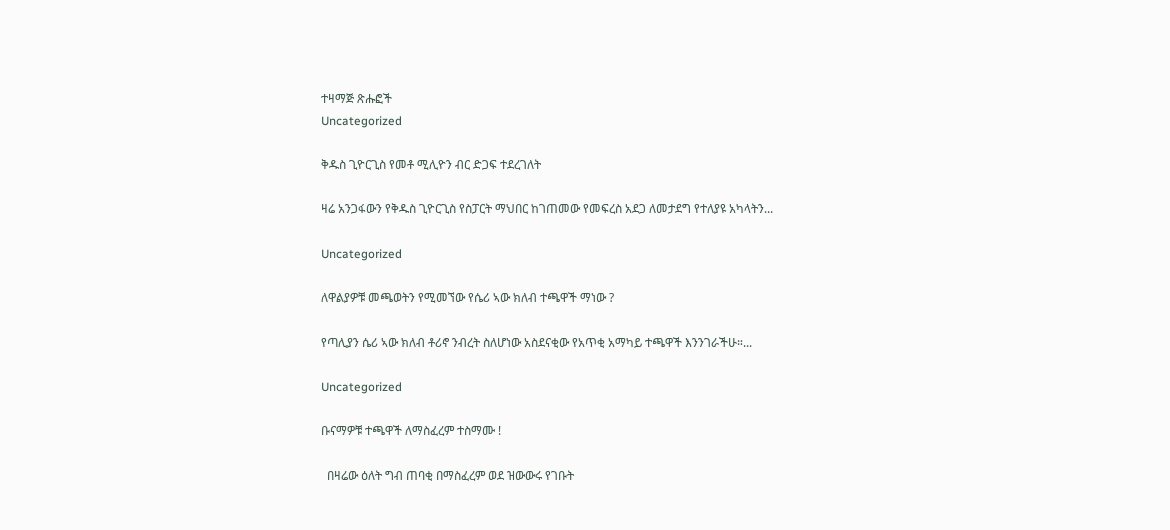ተዛማጅ ጽሑፎች
Uncategorized

ቅዱስ ጊዮርጊስ የመቶ ሚሊዮን ብር ድጋፍ ተደረገለት

ዛሬ አንጋፋውን የቅዱስ ጊዮርጊስ የስፓርት ማህበር ከገጠመው የመፍረስ አደጋ ለመታደግ የተለያዩ አካላትን...

Uncategorized

ለዋልያዎቹ መጫወትን የሚመኘው የሴሪ ኣው ክለብ ተጫዋች ማነው ?

የጣሊያን ሴሪ ኣው ክለብ ቶሪኖ ንብረት ስለሆነው አስደናቂው የአጥቂ አማካይ ተጫዋች እንንገራችሁ።...

Uncategorized

ቡናማዎቹ ተጫዋች ለማስፈረም ተስማሙ !

  በዛሬው ዕለት ግብ ጠባቂ በማስፈረም ወደ ዝውውሩ የገቡት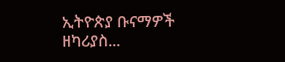ኢትዮጵያ ቡናማዎች ዘካሪያስ...